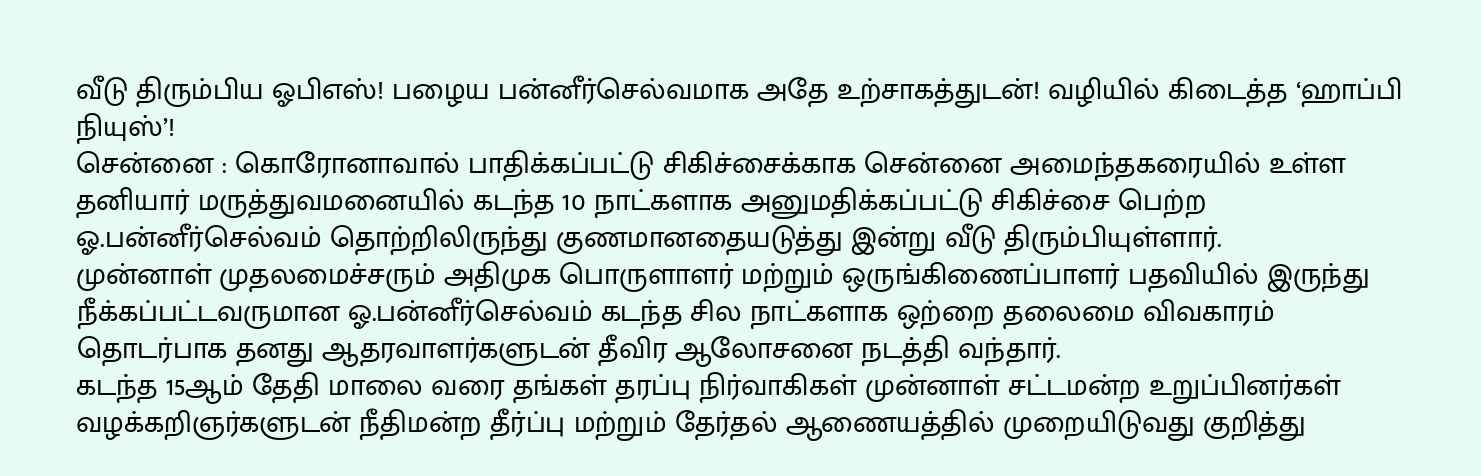வீடு திரும்பிய ஓபிஎஸ்! பழைய பன்னீர்செல்வமாக அதே உற்சாகத்துடன்! வழியில் கிடைத்த ‘ஹாப்பி நியுஸ்’!
சென்னை : கொரோனாவால் பாதிக்கப்பட்டு சிகிச்சைக்காக சென்னை அமைந்தகரையில் உள்ள தனியார் மருத்துவமனையில் கடந்த 10 நாட்களாக அனுமதிக்கப்பட்டு சிகிச்சை பெற்ற ஓ.பன்னீர்செல்வம் தொற்றிலிருந்து குணமானதையடுத்து இன்று வீடு திரும்பியுள்ளார்.
முன்னாள் முதலமைச்சரும் அதிமுக பொருளாளர் மற்றும் ஒருங்கிணைப்பாளர் பதவியில் இருந்து நீக்கப்பட்டவருமான ஓ.பன்னீர்செல்வம் கடந்த சில நாட்களாக ஒற்றை தலைமை விவகாரம் தொடர்பாக தனது ஆதரவாளர்களுடன் தீவிர ஆலோசனை நடத்தி வந்தார்.
கடந்த 15ஆம் தேதி மாலை வரை தங்கள் தரப்பு நிர்வாகிகள் முன்னாள் சட்டமன்ற உறுப்பினர்கள் வழக்கறிஞர்களுடன் நீதிமன்ற தீர்ப்பு மற்றும் தேர்தல் ஆணையத்தில் முறையிடுவது குறித்து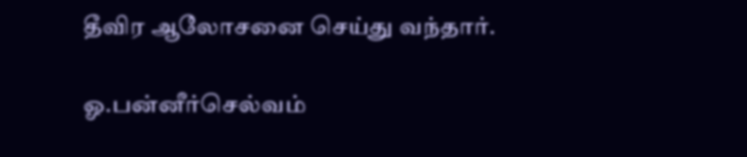தீவிர ஆலோசனை செய்து வந்தார்.

ஓ.பன்னீர்செல்வம்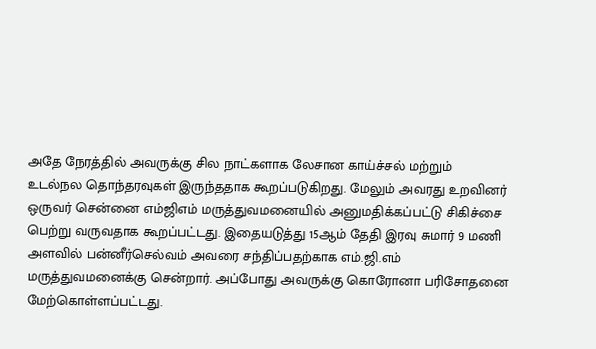அதே நேரத்தில் அவருக்கு சில நாட்களாக லேசான காய்ச்சல் மற்றும் உடல்நல தொந்தரவுகள் இருந்ததாக கூறப்படுகிறது. மேலும் அவரது உறவினர் ஒருவர் சென்னை எம்ஜிஎம் மருத்துவமனையில் அனுமதிக்கப்பட்டு சிகிச்சை பெற்று வருவதாக கூறப்பட்டது. இதையடுத்து 15ஆம் தேதி இரவு சுமார் 9 மணி அளவில் பன்னீர்செல்வம் அவரை சந்திப்பதற்காக எம்.ஜி.எம் மருத்துவமனைக்கு சென்றார். அப்போது அவருக்கு கொரோனா பரிசோதனை மேற்கொள்ளப்பட்டது.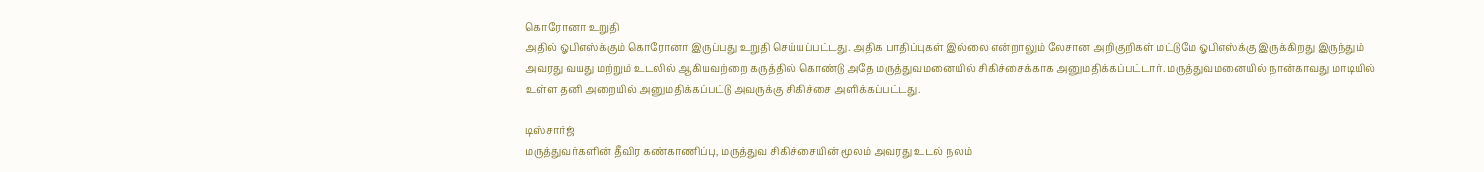கொரோனா உறுதி
அதில் ஓபிஎஸ்க்கும் கொரோனா இருப்பது உறுதி செய்யப்பட்டது. அதிக பாதிப்புகள் இல்லை என்றாலும் லேசான அறிகுறிகள் மட்டுமே ஓபிஎஸ்க்கு இருக்கிறது இருந்தும் அவரது வயது மற்றும் உடலில் ஆகியவற்றை கருத்தில் கொண்டு அதே மருத்துவமனையில் சிகிச்சைக்காக அனுமதிக்கப்பட்டார். மருத்துவமனையில் நான்காவது மாடியில் உள்ள தனி அறையில் அனுமதிக்கப்பட்டு அவருக்கு சிகிச்சை அளிக்கப்பட்டது.

டிஸ்சார்ஜ்
மருத்துவர்களின் தீவிர கண்காணிப்பு, மருத்துவ சிகிச்சையின் மூலம் அவரது உடல் நலம்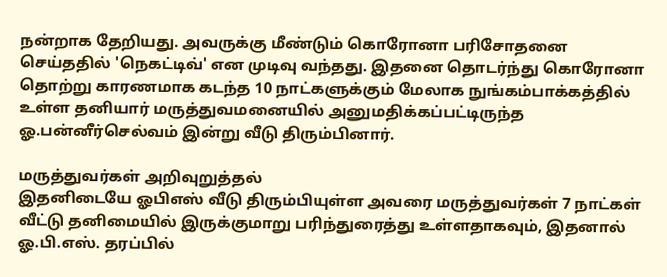நன்றாக தேறியது. அவருக்கு மீண்டும் கொரோனா பரிசோதனை செய்ததில் 'நெகட்டிவ்' என முடிவு வந்தது. இதனை தொடர்ந்து கொரோனா தொற்று காரணமாக கடந்த 10 நாட்களுக்கும் மேலாக நுங்கம்பாக்கத்தில் உள்ள தனியார் மருத்துவமனையில் அனுமதிக்கப்பட்டிருந்த ஓ.பன்னீர்செல்வம் இன்று வீடு திரும்பினார்.

மருத்துவர்கள் அறிவுறுத்தல்
இதனிடையே ஓபிஎஸ் வீடு திரும்பியுள்ள அவரை மருத்துவர்கள் 7 நாட்கள் வீட்டு தனிமையில் இருக்குமாறு பரிந்துரைத்து உள்ளதாகவும், இதனால் ஓ.பி.எஸ். தரப்பில்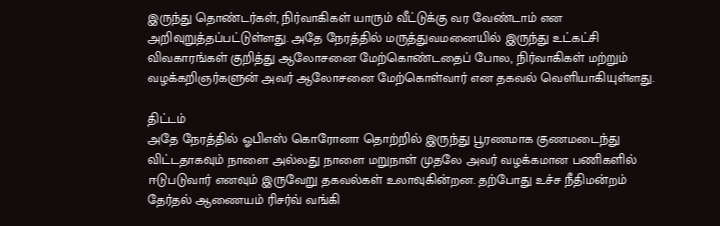இருந்து தொண்டர்கள், நிர்வாகிகள் யாரும் வீட்டுக்கு வர வேண்டாம் என அறிவுறுத்தப்பட்டுள்ளது. அதே நேரத்தில் மருத்துவமனையில் இருந்து உட்கட்சி விவகாரங்கள் குறித்து ஆலோசனை மேற்கொண்டதைப் போல, நிர்வாகிகள் மற்றும் வழக்கறிஞர்களுன் அவர் ஆலோசனை மேற்கொள்வார் என தகவல் வெளியாகியுள்ளது.

திட்டம்
அதே நேரத்தில் ஓபிஎஸ் கொரோனா தொற்றில் இருந்து பூரணமாக குணமடைந்து விட்டதாகவும் நாளை அல்லது நாளை மறுநாள் முதலே அவர் வழக்கமான பணிகளில் ஈடுபடுவார் எனவும் இருவேறு தகவல்கள் உலாவுகின்றன. தற்போது உச்ச நீதிமன்றம் தேர்தல் ஆணையம் ரிசர்வ் வங்கி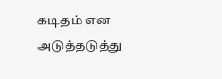கடிதம் என அடுத்தடுத்து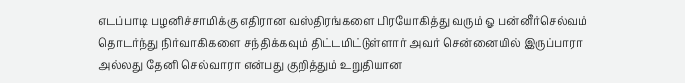எடப்பாடி பழனிச்சாமிக்கு எதிரான வஸ்திரங்களை பிரயோகித்து வரும் ஓ பன்னீர்செல்வம் தொடர்ந்து நிர்வாகிகளை சந்திக்கவும் திட்டமிட்டுள்ளார் அவர் சென்னையில் இருப்பாரா அல்லது தேனி செல்வாரா என்பது குறித்தும் உறுதியான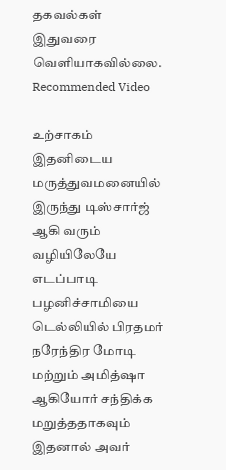தகவல்கள் இதுவரை வெளியாகவில்லை.
Recommended Video

உற்சாகம்
இதனிடைய மருத்துவமனையில் இருந்து டிஸ்சார்ஜ் ஆகி வரும் வழியிலேயே எடப்பாடி பழனிச்சாமியை டெல்லியில் பிரதமர் நரேந்திர மோடி மற்றும் அமித்ஷா ஆகியோர் சந்திக்க மறுத்ததாகவும் இதனால் அவர்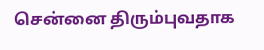சென்னை திரும்புவதாக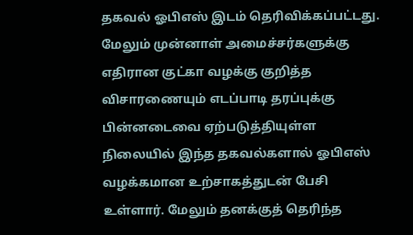தகவல் ஓபிஎஸ் இடம் தெரிவிக்கப்பட்டது. மேலும் முன்னாள் அமைச்சர்களுக்கு எதிரான குட்கா வழக்கு குறித்த விசாரணையும் எடப்பாடி தரப்புக்கு பின்னடைவை ஏற்படுத்தியுள்ள நிலையில் இந்த தகவல்களால் ஓபிஎஸ் வழக்கமான உற்சாகத்துடன் பேசி உள்ளார். மேலும் தனக்குத் தெரிந்த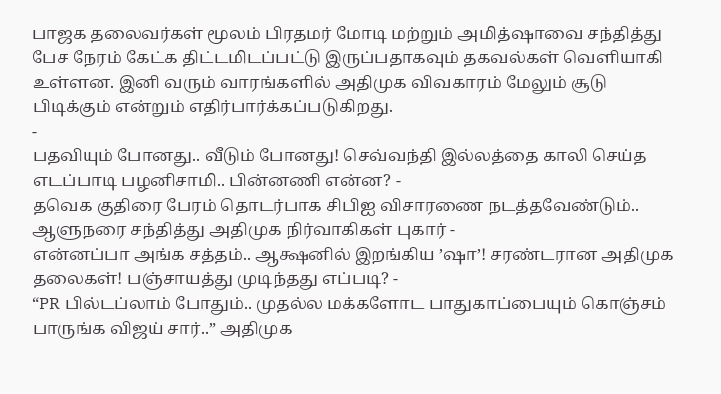பாஜக தலைவர்கள் மூலம் பிரதமர் மோடி மற்றும் அமித்ஷாவை சந்தித்து பேச நேரம் கேட்க திட்டமிடப்பட்டு இருப்பதாகவும் தகவல்கள் வெளியாகி உள்ளன. இனி வரும் வாரங்களில் அதிமுக விவகாரம் மேலும் சூடு பிடிக்கும் என்றும் எதிர்பார்க்கப்படுகிறது.
-
பதவியும் போனது.. வீடும் போனது! செவ்வந்தி இல்லத்தை காலி செய்த எடப்பாடி பழனிசாமி.. பின்னணி என்ன? -
தவெக குதிரை பேரம் தொடர்பாக சிபிஐ விசாரணை நடத்தவேண்டும்.. ஆளுநரை சந்தித்து அதிமுக நிர்வாகிகள் புகார் -
என்னப்பா அங்க சத்தம்.. ஆக்ஷனில் இறங்கிய ’ஷா’! சரண்டரான அதிமுக தலைகள்! பஞ்சாயத்து முடிந்தது எப்படி? -
“PR பில்டப்லாம் போதும்.. முதல்ல மக்களோட பாதுகாப்பையும் கொஞ்சம் பாருங்க விஜய் சார்..” அதிமுக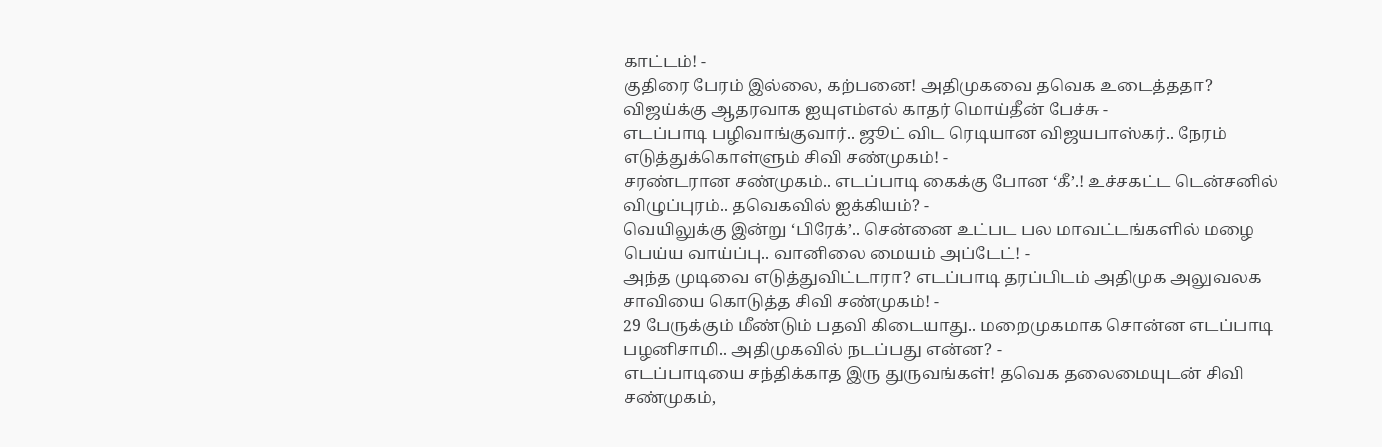காட்டம்! -
குதிரை பேரம் இல்லை, கற்பனை! அதிமுகவை தவெக உடைத்ததா? விஜய்க்கு ஆதரவாக ஐயுஎம்எல் காதர் மொய்தீன் பேச்சு -
எடப்பாடி பழிவாங்குவார்.. ஜூட் விட ரெடியான விஜயபாஸ்கர்.. நேரம் எடுத்துக்கொள்ளும் சிவி சண்முகம்! -
சரண்டரான சண்முகம்.. எடப்பாடி கைக்கு போன ‘கீ’.! உச்சகட்ட டென்சனில் விழுப்புரம்.. தவெகவில் ஐக்கியம்? -
வெயிலுக்கு இன்று ‘பிரேக்’.. சென்னை உட்பட பல மாவட்டங்களில் மழை பெய்ய வாய்ப்பு.. வானிலை மையம் அப்டேட்! -
அந்த முடிவை எடுத்துவிட்டாரா? எடப்பாடி தரப்பிடம் அதிமுக அலுவலக சாவியை கொடுத்த சிவி சண்முகம்! -
29 பேருக்கும் மீண்டும் பதவி கிடையாது.. மறைமுகமாக சொன்ன எடப்பாடி பழனிசாமி.. அதிமுகவில் நடப்பது என்ன? -
எடப்பாடியை சந்திக்காத இரு துருவங்கள்! தவெக தலைமையுடன் சிவி சண்முகம்,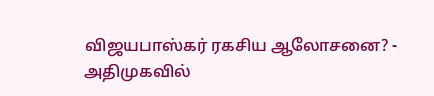விஜயபாஸ்கர் ரகசிய ஆலோசனை? -
அதிமுகவில்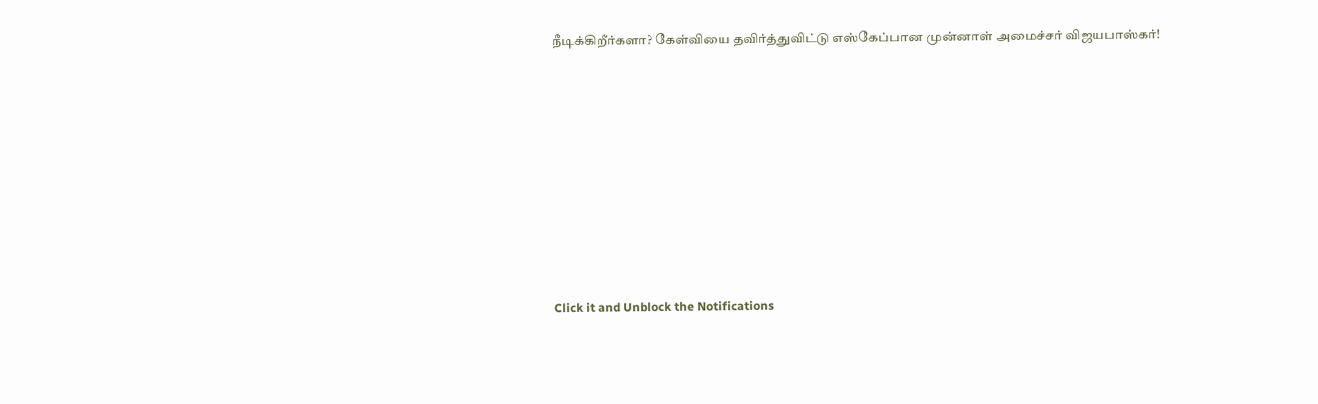நீடிக்கிறீர்களா? கேள்வியை தவிர்த்துவிட்டு எஸ்கேப்பான முன்னாள் அமைச்சர் விஜயபாஸ்கர்!












Click it and Unblock the Notifications